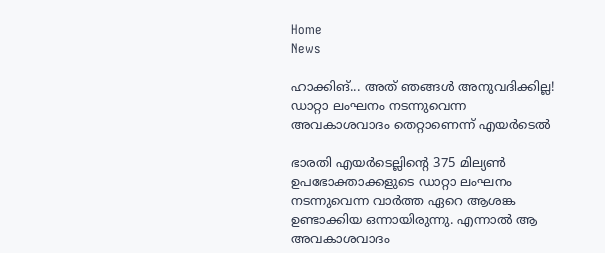Home
News

ഹാക്കിങ്... അത് ഞങ്ങൾ അനുവദിക്കില്ല! ഡാറ്റാ ലംഘനം നടന്നുവെന്ന അവകാശവാദം തെറ്റാണെന്ന് എയർടെൽ

ഭാരതി എയർടെല്ലിന്റെ 375 മില്യൺ ഉപഭോക്താക്കളുടെ ഡാറ്റാ ലംഘനം നടന്നുവെന്ന വാർത്ത ഏറെ ആശങ്ക ഉണ്ടാക്കിയ ഒന്നായിരുന്നു. എന്നാൽ ആ അവകാശവാദം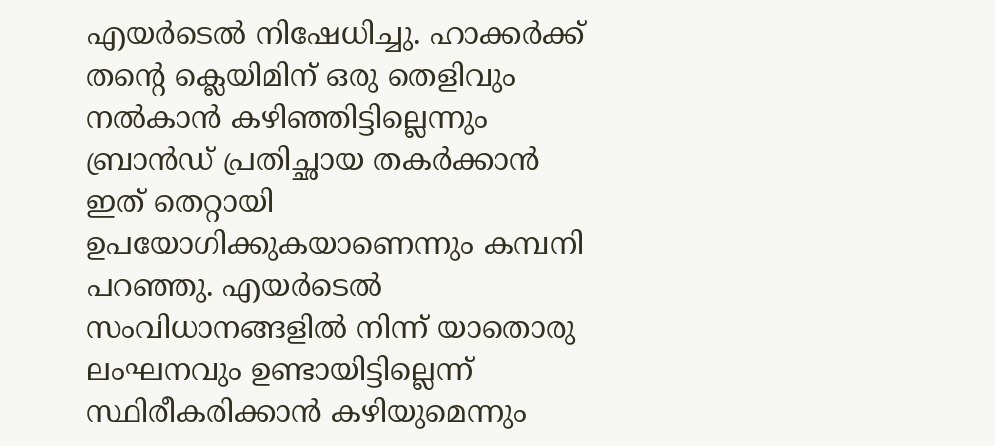എയർടെൽ നിഷേധിച്ചു. ഹാക്കർക്ക് തൻ്റെ ക്ലെയിമിന് ഒരു തെളിവും നൽകാൻ കഴിഞ്ഞിട്ടില്ലെന്നും ബ്രാൻഡ് പ്രതിച്ഛായ തകർക്കാൻ ഇത് തെറ്റായി ഉപയോഗിക്കുകയാണെന്നും കമ്പനി പറഞ്ഞു. എയർടെൽ സംവിധാനങ്ങളിൽ നിന്ന് യാതൊരു ലംഘനവും ഉണ്ടായിട്ടില്ലെന്ന് സ്ഥിരീകരിക്കാൻ കഴിയുമെന്നും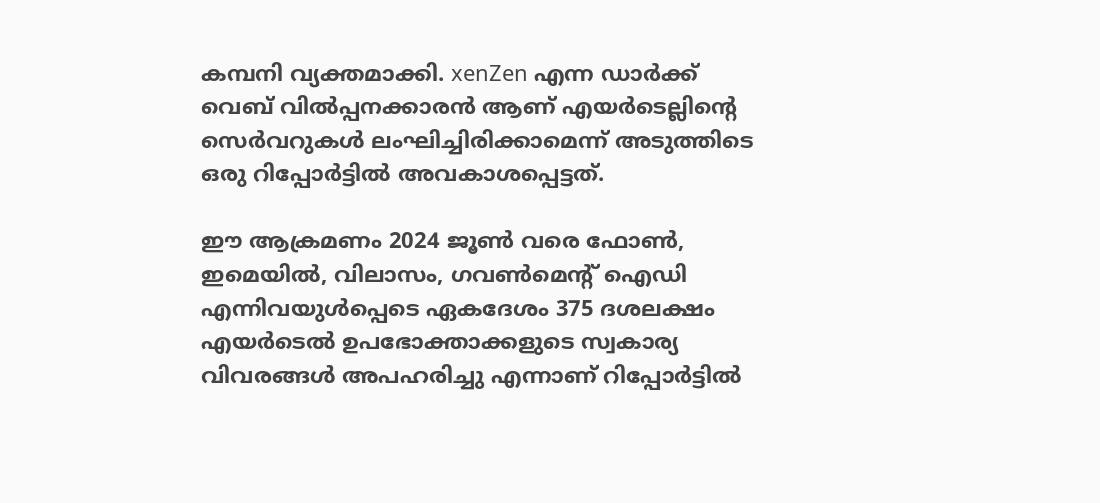കമ്പനി വ്യക്തമാക്കി. xenZen എന്ന ഡാർക്ക് വെബ് വിൽപ്പനക്കാരൻ ആണ് എയർടെല്ലിൻ്റെ സെർവറുകൾ ലംഘിച്ചിരിക്കാമെന്ന് അടുത്തിടെ ഒരു റിപ്പോർട്ടിൽ അവകാശപ്പെട്ടത്.

ഈ ആക്രമണം 2024 ജൂൺ വരെ ഫോൺ, ഇമെയിൽ, വിലാസം, ഗവൺമെൻ്റ് ഐഡി എന്നിവയുൾപ്പെടെ ഏകദേശം 375 ദശലക്ഷം എയർടെൽ ഉപഭോക്താക്കളുടെ സ്വകാര്യ വിവരങ്ങൾ അപഹരിച്ചു എന്നാണ് റിപ്പോർട്ടിൽ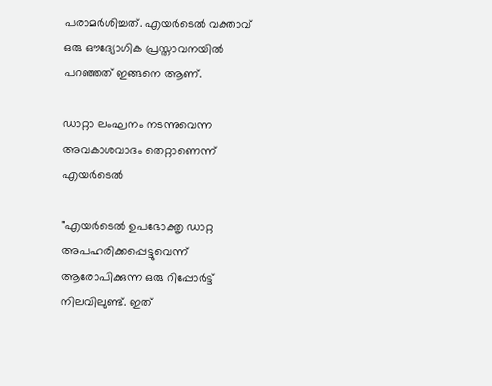പരാമർശിച്ചത്. എയർടെൽ വക്താവ് ഒരു ഔദ്യോഗിക പ്രസ്താവനയിൽ പറഞ്ഞത് ഇങ്ങനെ ആണ്.

ഡാറ്റാ ലംഘനം നടന്നുവെന്ന അവകാശവാദം തെറ്റാണെന്ന് എയർടെൽ

"എയർടെൽ ഉപഭോക്തൃ ഡാറ്റ അപഹരിക്കപ്പെട്ടുവെന്ന് ആരോപിക്കുന്ന ഒരു റിപ്പോർട്ട് നിലവിലുണ്ട്. ഇത്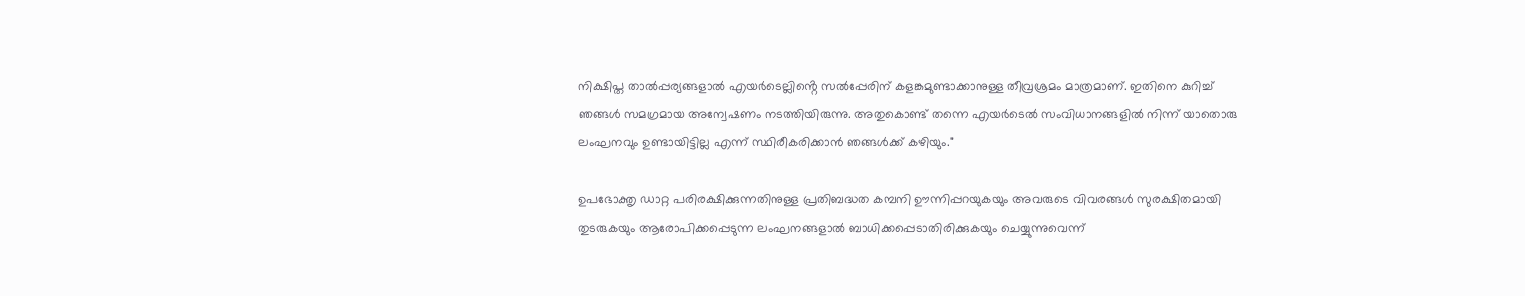നിക്ഷിപ്ത താൽപ്പര്യങ്ങളാൽ എയർടെല്ലിൻ്റെ സൽപ്പേരിന് കളങ്കമുണ്ടാക്കാനുള്ള തീവ്രശ്രമം മാത്രമാണ്. ഇതിനെ കുറിച്ച് ഞങ്ങൾ സമഗ്രമായ അന്വേഷണം നടത്തിയിരുന്നു. അതുകൊണ്ട് തന്നെ എയർടെൽ സംവിധാനങ്ങളിൽ നിന്ന് യാതൊരു ലംഘനവും ഉണ്ടായിട്ടില്ല എന്ന് സ്ഥിരീകരിക്കാൻ ഞങ്ങൾക്ക് കഴിയും."

ഉപഭോക്തൃ ഡാറ്റ പരിരക്ഷിക്കുന്നതിനുള്ള പ്രതിബദ്ധത കമ്പനി ഊന്നിപ്പറയുകയും അവരുടെ വിവരങ്ങൾ സുരക്ഷിതമായി തുടരുകയും ആരോപിക്കപ്പെടുന്ന ലംഘനങ്ങളാൽ ബാധിക്കപ്പെടാതിരിക്കുകയും ചെയ്യുന്നുവെന്ന്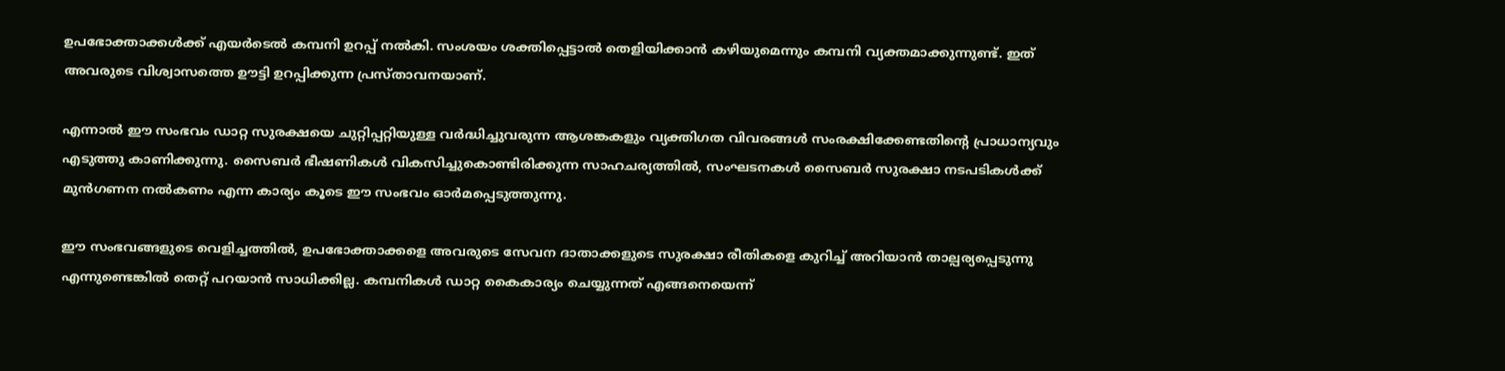ഉപഭോക്താക്കൾക്ക് എയർടെൽ കമ്പനി ഉറപ്പ് നൽകി. സംശയം ശക്തിപ്പെട്ടാൽ തെളിയിക്കാൻ കഴിയുമെന്നും കമ്പനി വ്യക്തമാക്കുന്നുണ്ട്. ഇത് അവരുടെ വിശ്വാസത്തെ ഊട്ടി ഉറപ്പിക്കുന്ന പ്രസ്താവനയാണ്.

എന്നാൽ ഈ സംഭവം ഡാറ്റ സുരക്ഷയെ ചുറ്റിപ്പറ്റിയുള്ള വർദ്ധിച്ചുവരുന്ന ആശങ്കകളും വ്യക്തിഗത വിവരങ്ങൾ സംരക്ഷിക്കേണ്ടതിൻ്റെ പ്രാധാന്യവും എടുത്തു കാണിക്കുന്നു. സൈബർ ഭീഷണികൾ വികസിച്ചുകൊണ്ടിരിക്കുന്ന സാഹചര്യത്തിൽ, സംഘടനകൾ സൈബർ സുരക്ഷാ നടപടികൾക്ക് മുൻഗണന നൽകണം എന്ന കാര്യം കൂടെ ഈ സംഭവം ഓർമപ്പെടുത്തുന്നു.

ഈ സംഭവങ്ങളുടെ വെളിച്ചത്തിൽ, ഉപഭോക്താക്കളെ അവരുടെ സേവന ദാതാക്കളുടെ സുരക്ഷാ രീതികളെ കുറിച്ച് അറിയാൻ താല്പര്യപ്പെടുന്നു എന്നുണ്ടെങ്കിൽ തെറ്റ് പറയാൻ സാധിക്കില്ല. കമ്പനികൾ ഡാറ്റ കൈകാര്യം ചെയ്യുന്നത് എങ്ങനെയെന്ന്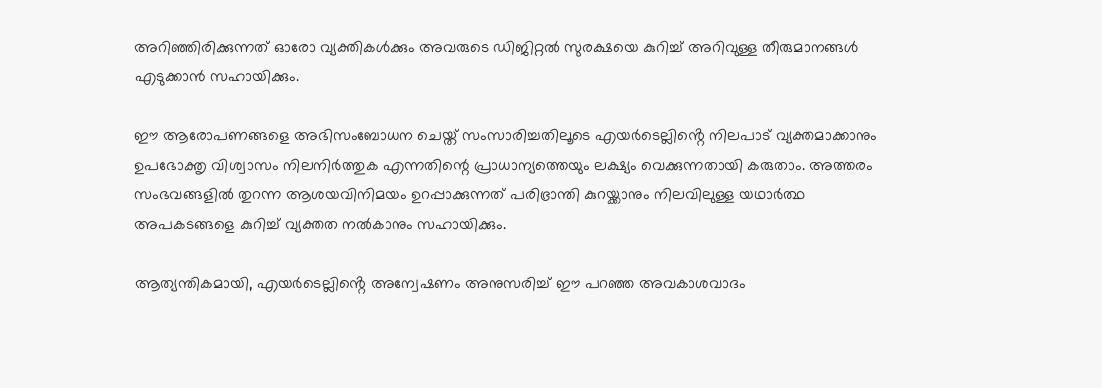അറിഞ്ഞിരിക്കുന്നത് ഓരോ വ്യക്തികൾക്കും അവരുടെ ഡിജിറ്റൽ സുരക്ഷയെ കുറിച്ച് അറിവുള്ള തീരുമാനങ്ങൾ എടുക്കാൻ സഹായിക്കും.

ഈ ആരോപണങ്ങളെ അഭിസംബോധന ചെയ്ത് സംസാരിച്ചതിലൂടെ എയർടെല്ലിൻ്റെ നിലപാട് വ്യക്തമാക്കാനും ഉപഭോക്തൃ വിശ്വാസം നിലനിർത്തുക എന്നതിന്റെ പ്രാധാന്യത്തെയും ലക്ഷ്യം വെക്കുന്നതായി കരുതാം. അത്തരം സംഭവങ്ങളിൽ തുറന്ന ആശയവിനിമയം ഉറപ്പാക്കുന്നത് പരിഭ്രാന്തി കുറയ്ക്കാനും നിലവിലുള്ള യഥാർത്ഥ അപകടങ്ങളെ കുറിച്ച് വ്യക്തത നൽകാനും സഹായിക്കും.

ആത്യന്തികമായി, എയർടെല്ലിൻ്റെ അന്വേഷണം അനുസരിച്ച് ഈ പറഞ്ഞ അവകാശവാദം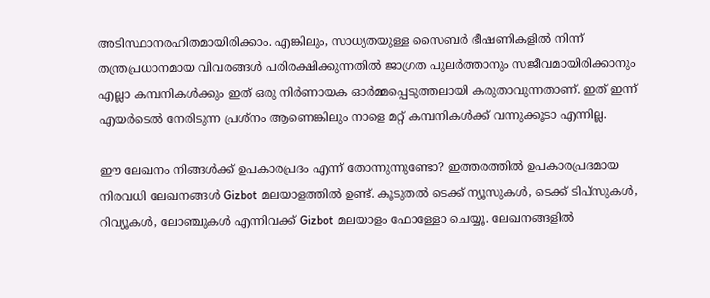അടിസ്ഥാനരഹിതമായിരിക്കാം. എങ്കിലും, സാധ്യതയുള്ള സൈബർ ഭീഷണികളിൽ നിന്ന് തന്ത്രപ്രധാനമായ വിവരങ്ങൾ പരിരക്ഷിക്കുന്നതിൽ ജാഗ്രത പുലർത്താനും സജീവമായിരിക്കാനും എല്ലാ കമ്പനികൾക്കും ഇത് ഒരു നിർണായക ഓർമ്മപ്പെടുത്തലായി കരുതാവുന്നതാണ്. ഇത് ഇന്ന് എയർടെൽ നേരിടുന്ന പ്രശ്നം ആണെങ്കിലും നാളെ മറ്റ് കമ്പനികൾക്ക് വന്നുക്കൂടാ എന്നില്ല.

ഈ ലേഖനം നിങ്ങൾക്ക് ഉപകാരപ്രദം എന്ന് തോന്നുന്നുണ്ടോ? ഇത്തരത്തിൽ ഉപകാരപ്രദമായ നിരവധി ലേഖനങ്ങൾ Gizbot മലയാളത്തിൽ ഉണ്ട്. കൂടുതൽ ടെക്ക് ന്യൂസുകൾ, ടെക്ക് ടിപ്‌സുകൾ, റിവ്യൂകൾ, ലോഞ്ചുകൾ എന്നിവക്ക് Gizbot മലയാളം ഫോള്ളോ ചെയ്യൂ. ലേഖനങ്ങളിൽ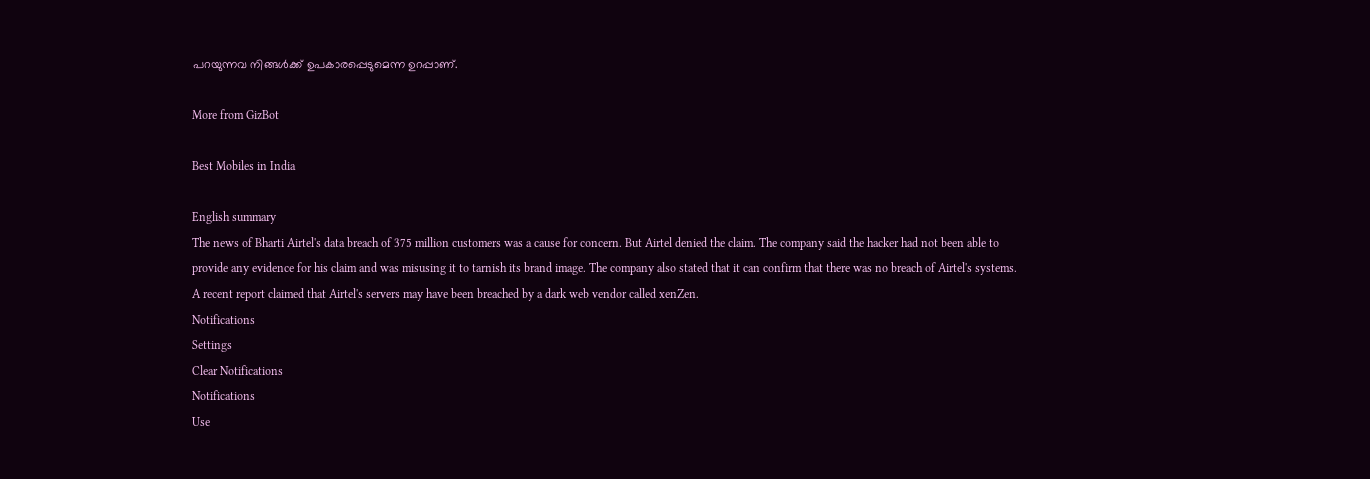പറയുന്നവ നിങ്ങൾക്ക് ഉപകാരപ്പെടുമെന്ന ഉറപ്പാണ്.

More from GizBot

Best Mobiles in India

English summary
The news of Bharti Airtel's data breach of 375 million customers was a cause for concern. But Airtel denied the claim. The company said the hacker had not been able to provide any evidence for his claim and was misusing it to tarnish its brand image. The company also stated that it can confirm that there was no breach of Airtel's systems. A recent report claimed that Airtel's servers may have been breached by a dark web vendor called xenZen.
Notifications
Settings
Clear Notifications
Notifications
Use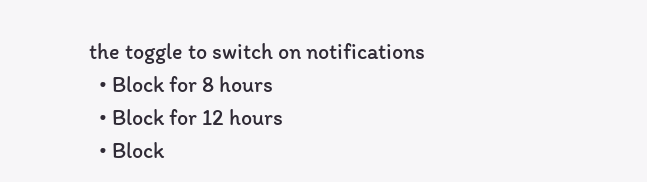the toggle to switch on notifications
  • Block for 8 hours
  • Block for 12 hours
  • Block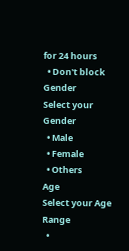for 24 hours
  • Don't block
Gender
Select your Gender
  • Male
  • Female
  • Others
Age
Select your Age Range
  •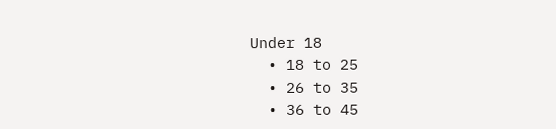Under 18
  • 18 to 25
  • 26 to 35
  • 36 to 45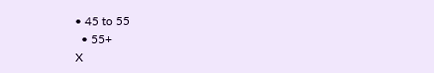• 45 to 55
  • 55+
X